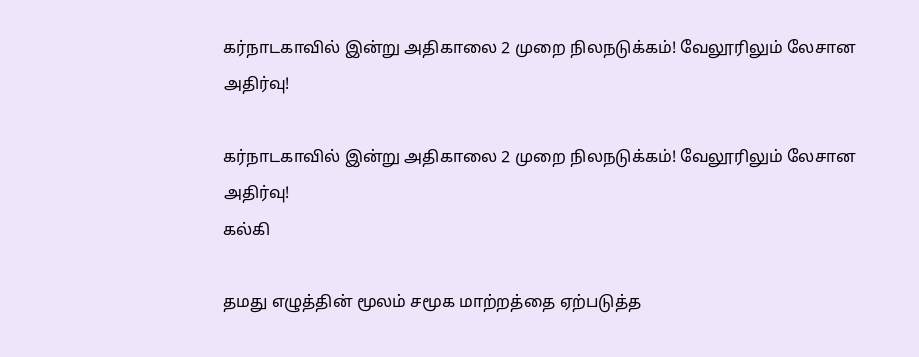கர்நாடகாவில் இன்று அதிகாலை 2 முறை நிலநடுக்கம்! வேலூரிலும் லேசான அதிர்வு!

கர்நாடகாவில் இன்று அதிகாலை 2 முறை நிலநடுக்கம்! வேலூரிலும் லேசான அதிர்வு!
கல்கி

தமது எழுத்தின் மூலம் சமூக மாற்றத்தை ஏற்படுத்த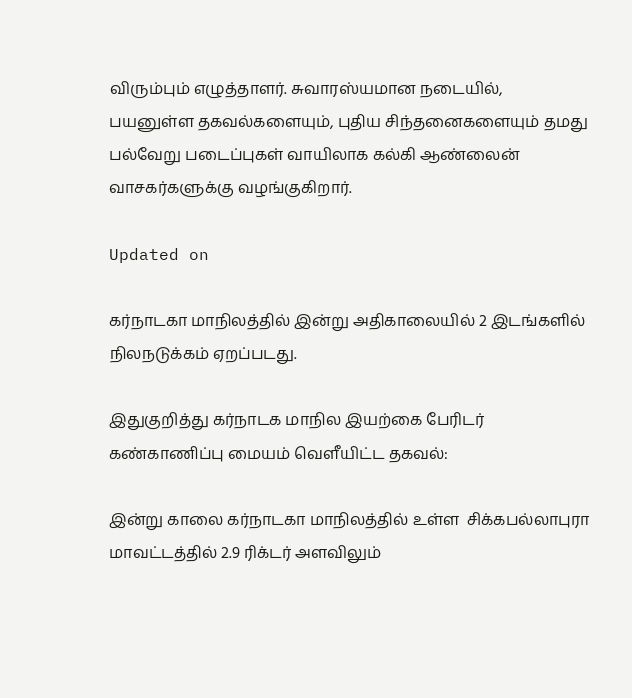விரும்பும் எழுத்தாளர். சுவாரஸ்யமான நடையில், பயனுள்ள தகவல்களையும், புதிய சிந்தனைகளையும் தமது பல்வேறு படைப்புகள் வாயிலாக கல்கி ஆண்லைன் வாசகர்களுக்கு வழங்குகிறார்.

Updated on

கர்நாடகா மாநிலத்தில் இன்று அதிகாலையில் 2 இடங்களில் நிலநடுக்கம் ஏறப்படது.

இதுகுறித்து கர்நாடக மாநில இயற்கை பேரிடர் கண்காணிப்பு மையம் வெளீயிட்ட தகவல்:

இன்று காலை கர்நாடகா மாநிலத்தில் உள்ள  சிக்கபல்லாபுரா மாவட்டத்தில் 2.9 ரிக்டர் அளவிலும்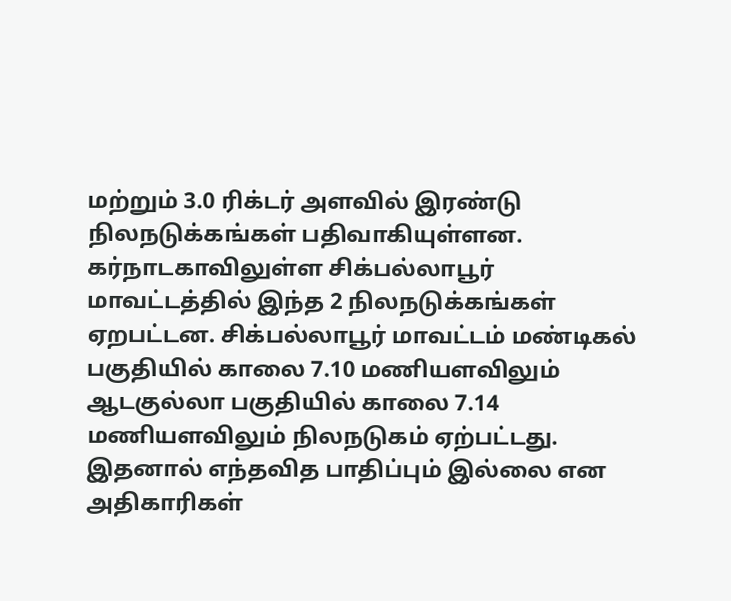மற்றும் 3.0 ரிக்டர் அளவில் இரண்டு நிலநடுக்கங்கள் பதிவாகியுள்ளன. கர்நாடகாவிலுள்ள சிக்பல்லாபூர் மாவட்டத்தில் இந்த 2 நிலநடுக்கங்கள் ஏறபட்டன. சிக்பல்லாபூர் மாவட்டம் மண்டிகல் பகுதியில் காலை 7.10 மணியளவிலும் ஆடகுல்லா பகுதியில் காலை 7.14 மணியளவிலும் நிலநடுகம் ஏற்பட்டது. இதனால் எந்தவித பாதிப்பும் இல்லை என அதிகாரிகள்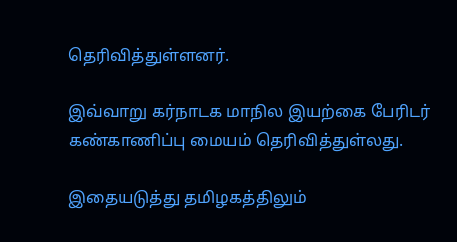தெரிவித்துள்ளனர்.

இவ்வாறு கர்நாடக மாநில இயற்கை பேரிடர் கண்காணிப்பு மையம் தெரிவித்துள்லது.

இதையடுத்து தமிழகத்திலும்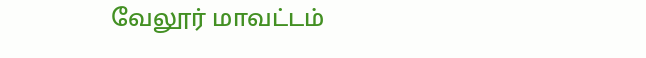வேலூர் மாவட்டம்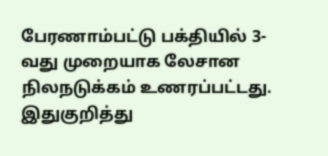பேரணாம்பட்டு பக்தியில் 3-வது முறையாக லேசான நிலநடுக்கம் உணரப்பட்டது. இதுகுறித்து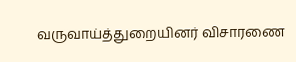வருவாய்த்துறையினர் விசாரணை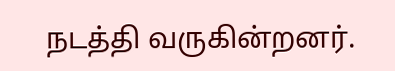நடத்தி வருகின்றனர்.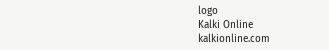logo
Kalki Online
kalkionline.com